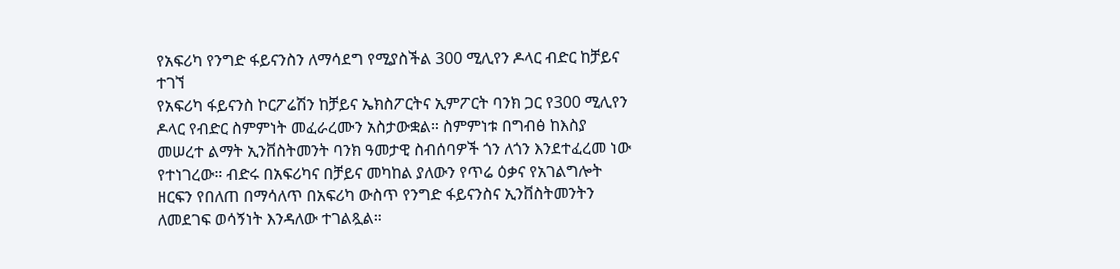የአፍሪካ የንግድ ፋይናንስን ለማሳደግ የሚያስችል 300 ሚሊየን ዶላር ብድር ከቻይና ተገኘ
የአፍሪካ ፋይናንስ ኮርፖሬሽን ከቻይና ኤክስፖርትና ኢምፖርት ባንክ ጋር የ300 ሚሊየን ዶላር የብድር ስምምነት መፈራረሙን አስታውቋል። ስምምነቱ በግብፅ ከእስያ መሠረተ ልማት ኢንቨስትመንት ባንክ ዓመታዊ ስብሰባዎች ጎን ለጎን እንደተፈረመ ነው የተነገረው። ብድሩ በአፍሪካና በቻይና መካከል ያለውን የጥሬ ዕቃና የአገልግሎት ዘርፍን የበለጠ በማሳለጥ በአፍሪካ ውስጥ የንግድ ፋይናንስና ኢንቨስትመንትን ለመደገፍ ወሳኝነት እንዳለው ተገልጿል።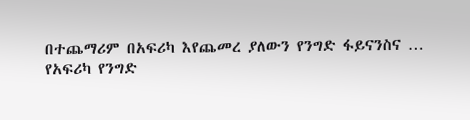በተጨማሪም በአፍሪካ እየጨመረ ያለውን የንግድ ፋይናንስና …
የአፍሪካ የንግድ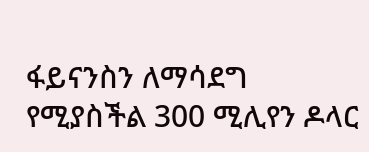ፋይናንስን ለማሳደግ የሚያስችል 300 ሚሊየን ዶላር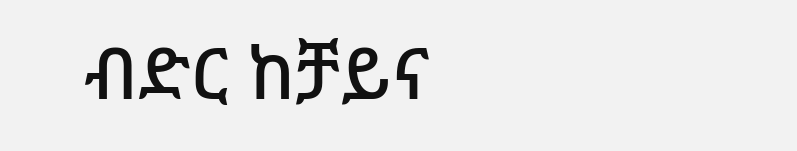ብድር ከቻይና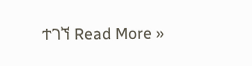ተገኘ Read More »